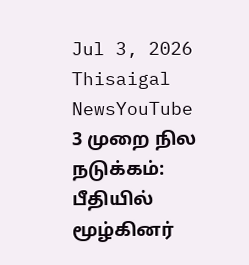Jul 3, 2026
Thisaigal NewsYouTube
3 முறை நில நடுக்கம்: பீதியில் மூழ்கினர்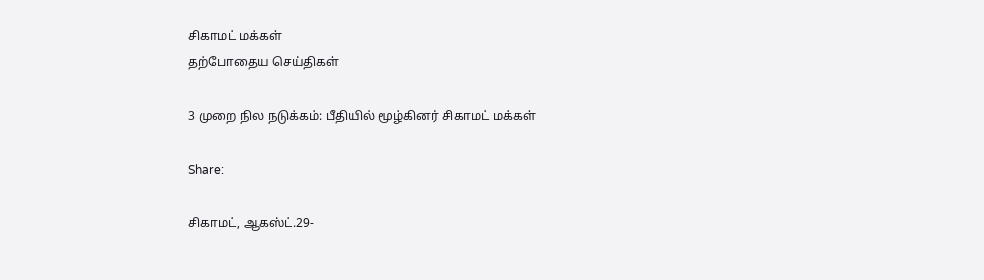சிகாமட் மக்கள்
தற்போதைய செய்திகள்

3 முறை நில நடுக்கம்: பீதியில் மூழ்கினர் சிகாமட் மக்கள்

Share:

சிகாமட், ஆகஸ்ட்.29-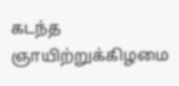கடந்த ஞாயிற்றுக்கிழமை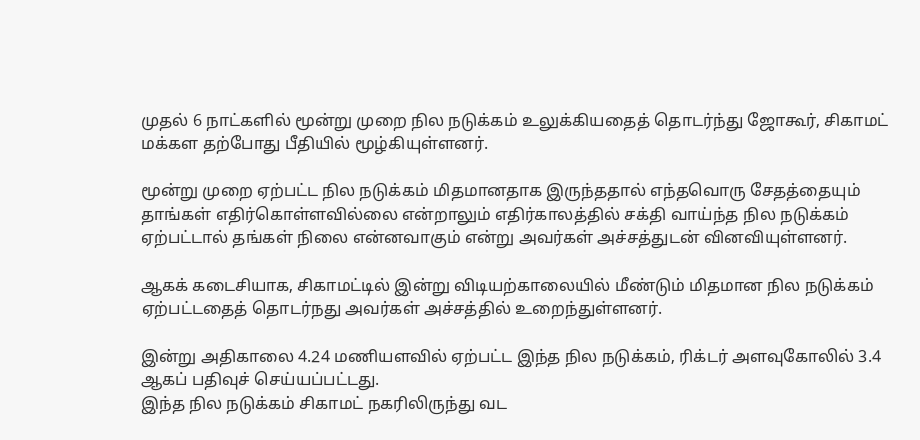முதல் 6 நாட்களில் மூன்று முறை நில நடுக்கம் உலுக்கியதைத் தொடர்ந்து ஜோகூர், சிகாமட் மக்கள தற்போது பீதியில் மூழ்கியுள்ளனர்.

மூன்று முறை ஏற்பட்ட நில நடுக்கம் மிதமானதாக இருந்ததால் எந்தவொரு சேதத்தையும் தாங்கள் எதிர்கொள்ளவில்லை என்றாலும் எதிர்காலத்தில் சக்தி வாய்ந்த நில நடுக்கம் ஏற்பட்டால் தங்கள் நிலை என்னவாகும் என்று அவர்கள் அச்சத்துடன் வினவியுள்ளனர்.

ஆகக் கடைசியாக, சிகாமட்டில் இன்று விடியற்காலையில் மீண்டும் மிதமான நில நடுக்கம் ஏற்பட்டதைத் தொடர்நது அவர்கள் அச்சத்தில் உறைந்துள்ளனர்.

இன்று அதிகாலை 4.24 மணியளவில் ஏற்பட்ட இந்த நில நடுக்கம், ரிக்டர் அளவுகோலில் 3.4 ஆகப் பதிவுச் செய்யப்பட்டது.
இந்த நில நடுக்கம் சிகாமட் நகரிலிருந்து வட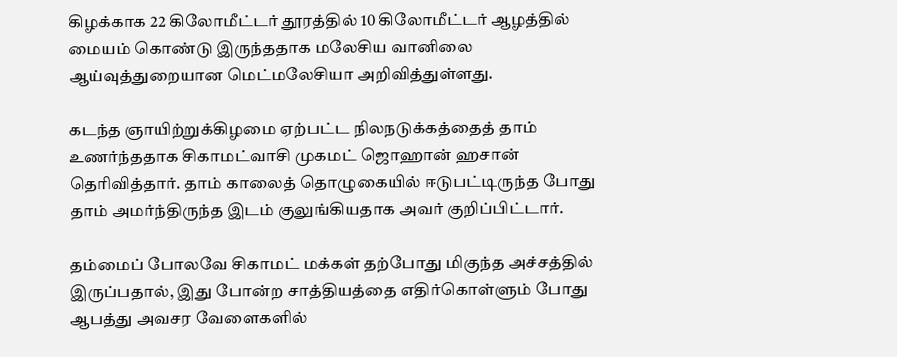கிழக்காக 22 கிலோமீட்டர் தூரத்தில் 10 கிலோமீட்டர் ஆழத்தில் மையம் கொண்டு இருந்ததாக மலேசிய வானிலை ஆய்வுத்துறையான மெட்மலேசியா அறிவித்துள்ளது.

கடந்த ஞாயிற்றுக்கிழமை ஏற்பட்ட நிலநடுக்கத்தைத் தாம் உணர்ந்ததாக சிகாமட்வாசி முகமட் ஜொஹான் ஹசான் தெரிவித்தார். தாம் காலைத் தொழுகையில் ஈடுபட்டிருந்த போது தாம் அமர்ந்திருந்த இடம் குலுங்கியதாக அவர் குறிப்பிட்டார்.

தம்மைப் போலவே சிகாமட் மக்கள் தற்போது மிகுந்த அச்சத்தில் இருப்பதால், இது போன்ற சாத்தியத்தை எதிர்கொள்ளும் போது ஆபத்து அவசர வேளைகளில்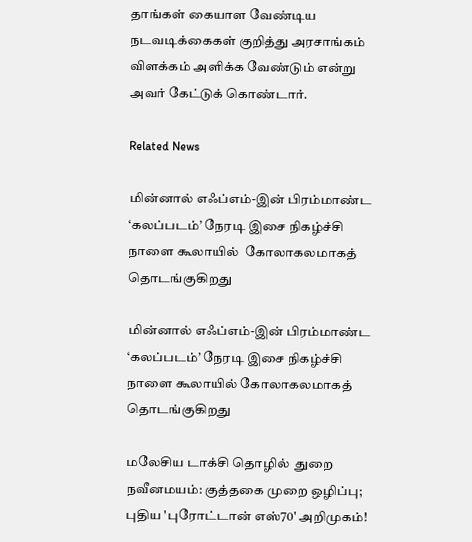தாங்கள் கையாள வேண்டிய நடவடிக்கைகள் குறித்து அரசாங்கம் விளக்கம் அளிக்க வேண்டும் என்று அவர் கேட்டுக் கொண்டார்.

Related News

மின்னால் எஃப்எம்-இன் பிரம்மாண்ட ‘கலப்படம்’ நேரடி இசை நிகழ்ச்சி நாளை கூலாயில்  கோலாகலமாகத் தொடங்குகிறது

மின்னால் எஃப்எம்-இன் பிரம்மாண்ட ‘கலப்படம்’ நேரடி இசை நிகழ்ச்சி நாளை கூலாயில் கோலாகலமாகத் தொடங்குகிறது

மலேசிய டாக்சி தொழில்  துறை நவீனமயம்: குத்தகை முறை ஒழிப்பு; புதிய 'புரோட்டான் எஸ்70' அறிமுகம்!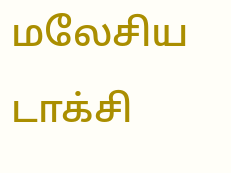மலேசிய டாக்சி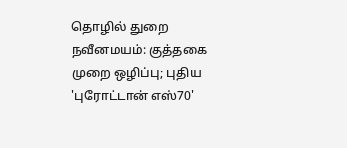தொழில் துறை நவீனமயம்: குத்தகை முறை ஒழிப்பு; புதிய 'புரோட்டான் எஸ்70'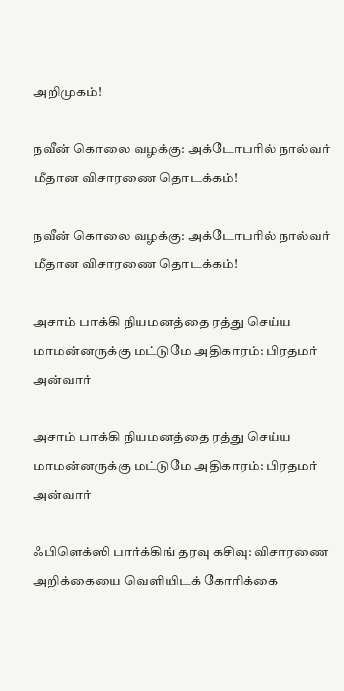அறிமுகம்!

நவீன் கொலை வழக்கு: அக்டோபரில் நால்வர் மீதான விசாரணை தொடக்கம்!

நவீன் கொலை வழக்கு: அக்டோபரில் நால்வர் மீதான விசாரணை தொடக்கம்!

அசாம் பாக்கி நியமனத்தை ரத்து செய்ய மாமன்னருக்கு மட்டுமே அதிகாரம்: பிரதமர் அன்வார்

அசாம் பாக்கி நியமனத்தை ரத்து செய்ய மாமன்னருக்கு மட்டுமே அதிகாரம்: பிரதமர் அன்வார்

ஃபிளெக்ஸி பார்க்கிங் தரவு கசிவு: விசாரணை அறிக்கையை வெளியிடக் கோரிக்கை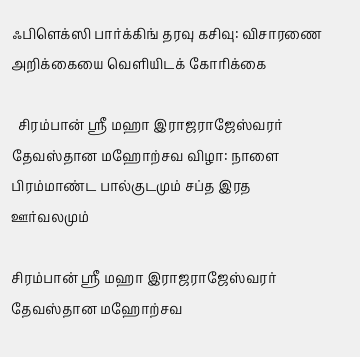ஃபிளெக்ஸி பார்க்கிங் தரவு கசிவு: விசாரணை அறிக்கையை வெளியிடக் கோரிக்கை

  சிரம்பான் ஸ்ரீ மஹா இராஜராஜேஸ்வரர் தேவஸ்தான மஹோற்சவ விழா: நாளை பிரம்மாண்ட பால்குடமும் சப்த இரத ஊர்வலமும்

சிரம்பான் ஸ்ரீ மஹா இராஜராஜேஸ்வரர் தேவஸ்தான மஹோற்சவ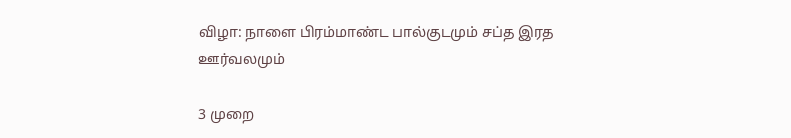விழா: நாளை பிரம்மாண்ட பால்குடமும் சப்த இரத ஊர்வலமும்

3 முறை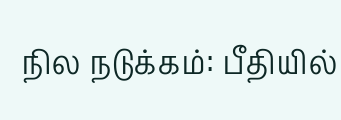நில நடுக்கம்: பீதியில்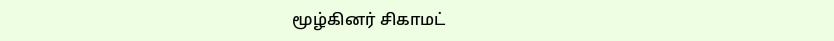மூழ்கினர் சிகாமட்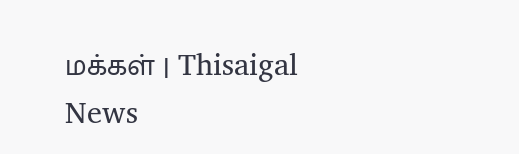மக்கள் | Thisaigal News